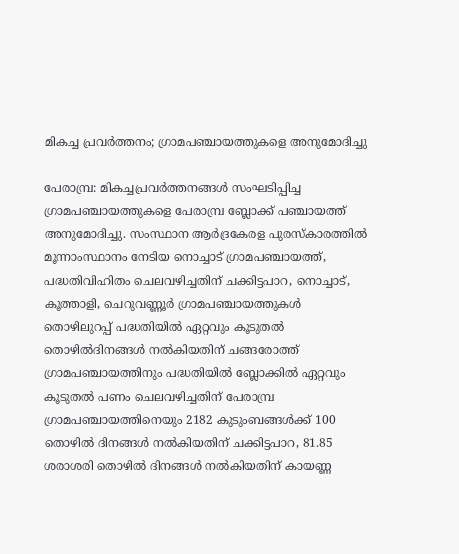മികച്ച പ്രവർത്തനം; ഗ്രാമപഞ്ചായത്തുകളെ അനുമോദിച്ചു

പേരാമ്പ്ര: മികച്ചപ്രവര്‍ത്തനങ്ങള്‍ സംഘടിപ്പിച്ച ഗ്രാമപഞ്ചായത്തുകളെ പേരാമ്പ്ര ബ്ലോക്ക് പഞ്ചായത്ത് അനുമോദിച്ചു. സംസ്ഥാന ആര്‍ദ്രകേരള പുരസ്‌കാരത്തില്‍ മൂന്നാംസ്ഥാനം നേടിയ നൊച്ചാട് ഗ്രാമപഞ്ചായത്ത്, പദ്ധതിവിഹിതം ചെലവഴിച്ചതിന് ചക്കിട്ടപാറ, നൊച്ചാട്, കൂത്താളി, ചെറുവണ്ണൂര്‍ ഗ്രാമപഞ്ചായത്തുകള്‍ തൊഴിലുറപ്പ് പദ്ധതിയില്‍ ഏറ്റവും കൂടുതല്‍ തൊഴില്‍ദിനങ്ങള്‍ നല്‍കിയതിന് ചങ്ങരോത്ത് ഗ്രാമപഞ്ചായത്തിനും പദ്ധതിയില്‍ ബ്ലോക്കില്‍ ഏറ്റവും കൂടുതല്‍ പണം ചെലവഴിച്ചതിന് പേരാമ്പ്ര ഗ്രാമപഞ്ചായത്തിനെയും 2182 കുടുംബങ്ങള്‍ക്ക് 100 തൊഴില്‍ ദിനങ്ങള്‍ നല്‍കിയതിന് ചക്കിട്ടപാറ, 81.85 ശരാശരി തൊഴില്‍ ദിനങ്ങള്‍ നല്‍കിയതിന് കായണ്ണ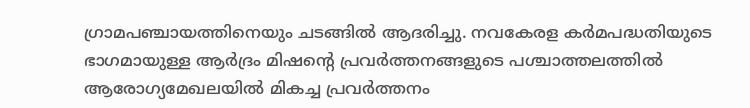ഗ്രാമപഞ്ചായത്തിനെയും ചടങ്ങില്‍ ആദരിച്ചു. നവകേരള കര്‍മപദ്ധതിയുടെ ഭാഗമായുള്ള ആര്‍ദ്രം മിഷന്റെ പ്രവര്‍ത്തനങ്ങളുടെ പശ്ചാത്തലത്തില്‍ ആരോഗ്യമേഖലയില്‍ മികച്ച പ്രവര്‍ത്തനം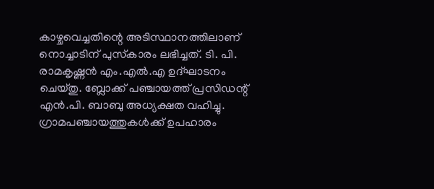കാഴ്ചവെച്ചതിന്റെ അടിസ്ഥാനത്തിലാണ് നൊച്ചാടിന് പുസ്‌കാരം ലഭിച്ചത്. ടി. പി. രാമകൃഷ്ണന്‍ എം.എല്‍.എ ഉദ്ഘാടനം ചെയ്തു. ബ്ലോക്ക് പഞ്ചായത്ത് പ്രസിഡന്റ് എന്‍.പി. ബാബു അധ്യക്ഷത വഹിച്ചു. ഗ്രാമപഞ്ചായത്തുകള്‍ക്ക് ഉപഹാരം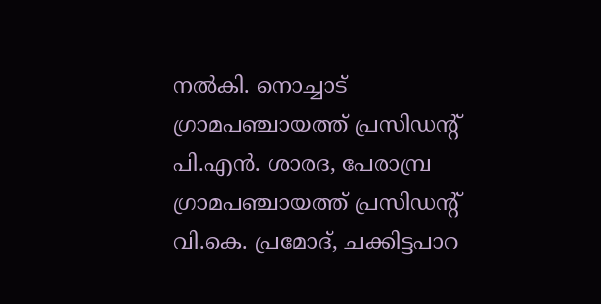നല്‍കി. നൊച്ചാട് ഗ്രാമപഞ്ചായത്ത് പ്രസിഡന്റ് പി.എന്‍. ശാരദ, പേരാമ്പ്ര ഗ്രാമപഞ്ചായത്ത് പ്രസിഡന്റ് വി.കെ. പ്രമോദ്, ചക്കിട്ടപാറ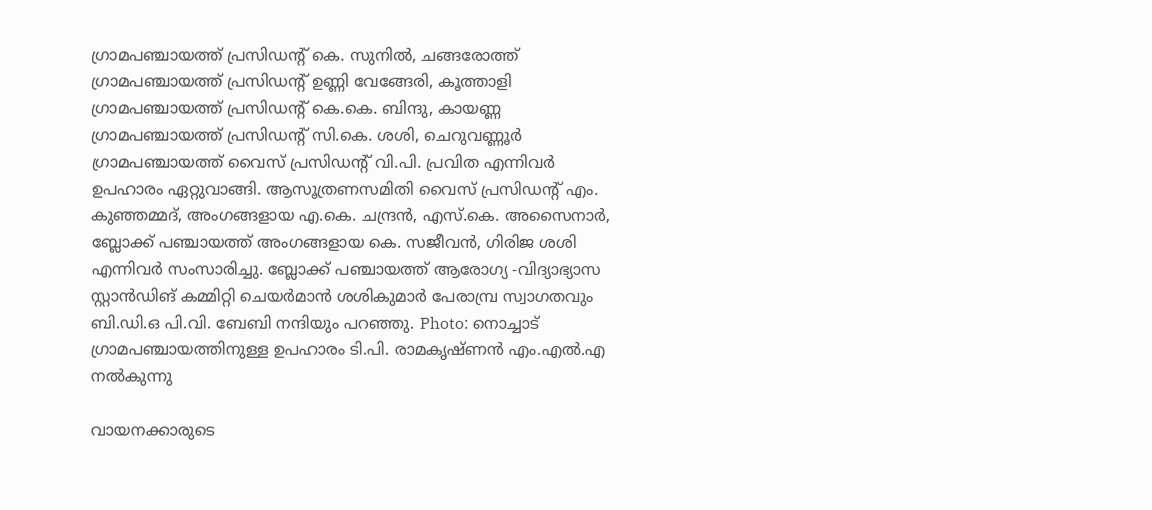ഗ്രാമപഞ്ചായത്ത് പ്രസിഡന്റ് കെ. സുനില്‍, ചങ്ങരോത്ത് ഗ്രാമപഞ്ചായത്ത് പ്രസിഡന്റ് ഉണ്ണി വേങ്ങേരി, കൂത്താളി ഗ്രാമപഞ്ചായത്ത് പ്രസിഡന്റ് കെ.കെ. ബിന്ദു, കായണ്ണ ഗ്രാമപഞ്ചായത്ത് പ്രസിഡന്റ് സി.കെ. ശശി, ചെറുവണ്ണൂര്‍ ഗ്രാമപഞ്ചായത്ത് വൈസ് പ്രസിഡന്റ് വി.പി. പ്രവിത എന്നിവര്‍ ഉപഹാരം ഏറ്റുവാങ്ങി. ആസൂത്രണസമിതി വൈസ് പ്രസിഡന്റ് എം. കുഞ്ഞമ്മദ്, അംഗങ്ങളായ എ.കെ. ചന്ദ്രന്‍, എസ്.കെ. അസൈനാര്‍, ബ്ലോക്ക് പഞ്ചായത്ത് അംഗങ്ങളായ കെ. സജീവന്‍, ഗിരിജ ശശി എന്നിവര്‍ സംസാരിച്ചു. ബ്ലോക്ക് പഞ്ചായത്ത് ആരോഗ്യ -വിദ്യാഭ്യാസ സ്റ്റാൻഡിങ് കമ്മിറ്റി ചെയര്‍മാന്‍ ശശികുമാര്‍ പേരാമ്പ്ര സ്വാഗതവും ബി.ഡി.ഒ പി.വി. ബേബി നന്ദിയും പറഞ്ഞു. Photo: നൊച്ചാട് ഗ്രാമപഞ്ചായത്തിനുള്ള ഉപഹാരം ടി.പി. രാമകൃഷ്ണൻ എം.എൽ.എ നൽകുന്നു

വായനക്കാരുടെ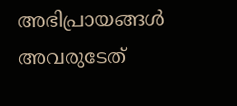അഭിപ്രായങ്ങള്‍ അവരുടേത്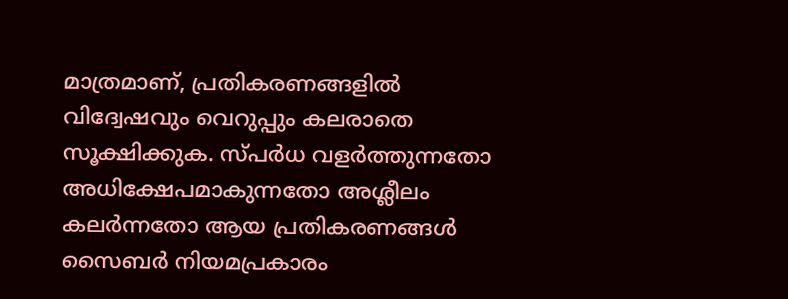മാത്രമാണ്, പ്രതികരണങ്ങളിൽ വിദ്വേഷവും വെറുപ്പും കലരാതെ സൂക്ഷിക്കുക. സ്പർധ വളർത്തുന്നതോ അധിക്ഷേപമാകുന്നതോ അശ്ലീലം കലർന്നതോ ആയ പ്രതികരണങ്ങൾ സൈബർ നിയമപ്രകാരം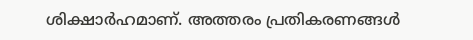ശിക്ഷാർഹമാണ്. അത്തരം പ്രതികരണങ്ങൾ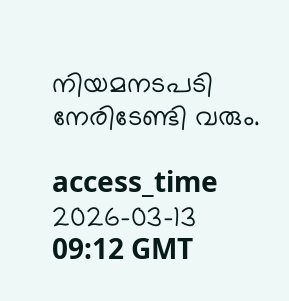നിയമനടപടി നേരിടേണ്ടി വരും.

access_time 2026-03-13 09:12 GMT